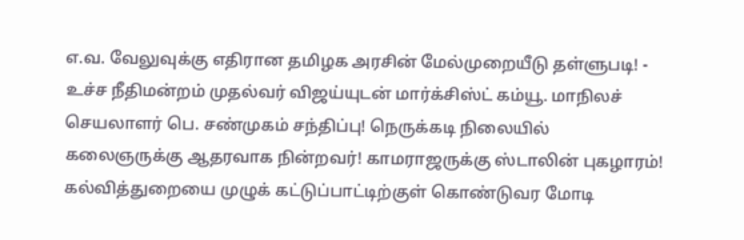எ.வ. வேலுவுக்கு எதிரான தமிழக அரசின் மேல்முறையீடு தள்ளுபடி! - உச்ச நீதிமன்றம் முதல்வர் விஜய்யுடன் மார்க்சிஸ்ட் கம்யூ. மாநிலச் செயலாளர் பெ. சண்முகம் சந்திப்பு! நெருக்கடி நிலையில் கலைஞருக்கு ஆதரவாக நின்றவர்! காமராஜருக்கு ஸ்டாலின் புகழாரம்! கல்வித்துறையை முழுக் கட்டுப்பாட்டிற்குள் கொண்டுவர மோடி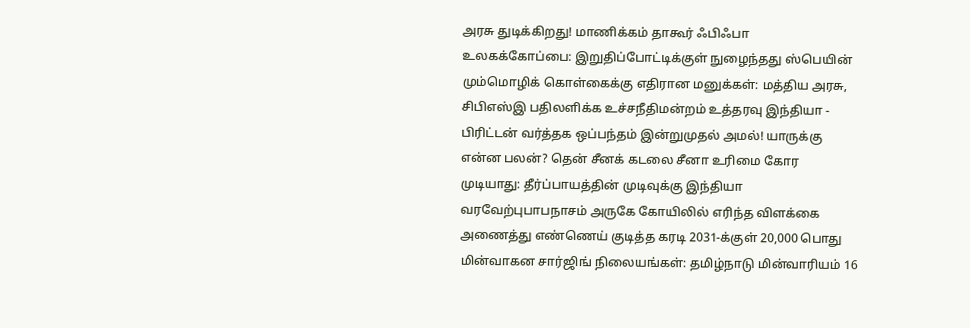அரசு துடிக்கிறது! மாணிக்கம் தாகூர் ஃபிஃபா உலகக்கோப்பை: இறுதிப்போட்டிக்குள் நுழைந்தது ஸ்பெயின் மும்மொழிக் கொள்கைக்கு எதிரான மனுக்கள்: மத்திய அரசு, சிபிஎஸ்இ பதிலளிக்க உச்சநீதிமன்றம் உத்தரவு இந்தியா - பிரிட்டன் வர்த்தக ஒப்பந்தம் இன்றுமுதல் அமல்! யாருக்கு என்ன பலன்? தென் சீனக் கடலை சீனா உரிமை கோர முடியாது: தீர்ப்பாயத்தின் முடிவுக்கு இந்தியா வரவேற்புபாபநாசம் அருகே கோயிலில் எரிந்த விளக்கை அணைத்து எண்ணெய் குடித்த கரடி 2031-க்குள் 20,000 பொது மின்வாகன சார்ஜிங் நிலையங்கள்: தமிழ்நாடு மின்வாரியம் 16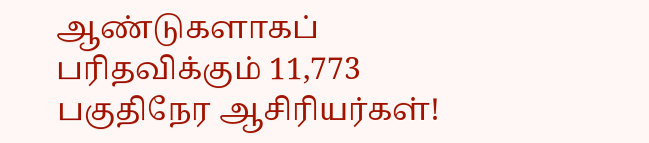ஆண்டுகளாகப் பரிதவிக்கும் 11,773 பகுதிநேர ஆசிரியர்கள்!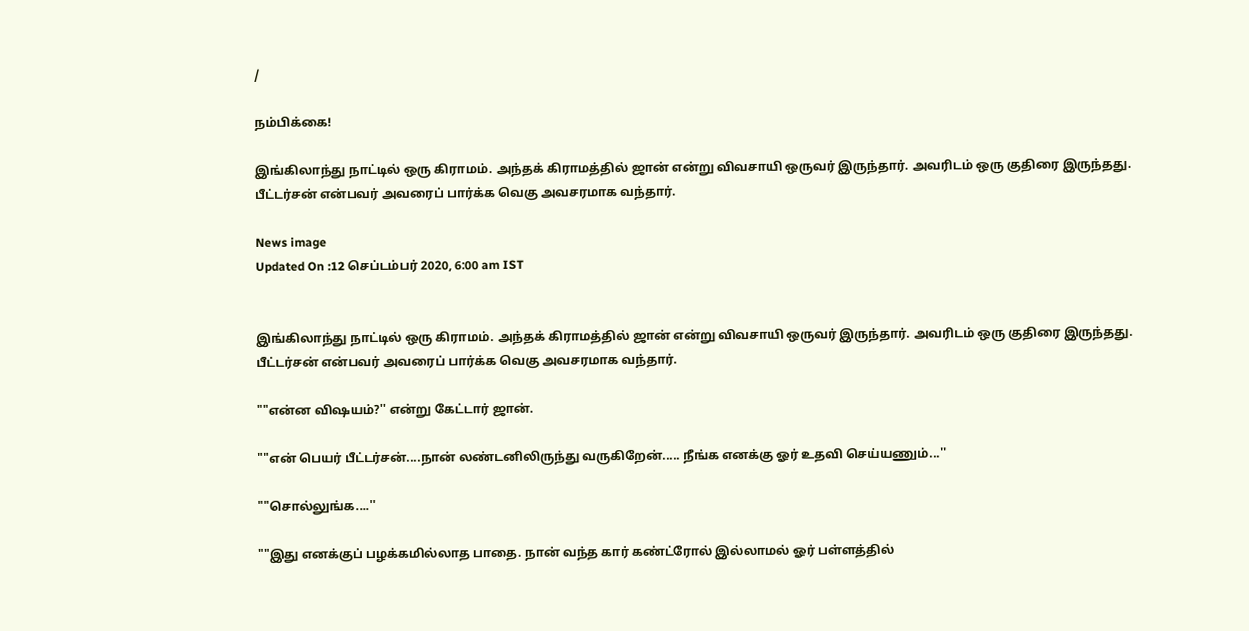/

நம்பிக்கை!

இங்கிலாந்து நாட்டில் ஒரு கிராமம். அந்தக் கிராமத்தில் ஜான் என்று விவசாயி ஒருவர் இருந்தார். அவரிடம் ஒரு குதிரை இருந்தது.  பீட்டர்சன் என்பவர் அவரைப் பார்க்க வெகு அவசரமாக வந்தார்.

News image
Updated On :12 செப்டம்பர் 2020, 6:00 am IST


இங்கிலாந்து நாட்டில் ஒரு கிராமம். அந்தக் கிராமத்தில் ஜான் என்று விவசாயி ஒருவர் இருந்தார். அவரிடம் ஒரு குதிரை இருந்தது. பீட்டர்சன் என்பவர் அவரைப் பார்க்க வெகு அவசரமாக வந்தார்.

""என்ன விஷயம்?'' என்று கேட்டார் ஜான்.

""என் பெயர் பீட்டர்சன்....நான் லண்டனிலிருந்து வருகிறேன்..... நீங்க எனக்கு ஓர் உதவி செய்யணும்...''

""சொல்லுங்க....''

""இது எனக்குப் பழக்கமில்லாத பாதை. நான் வந்த கார் கண்ட்ரோல் இல்லாமல் ஓர் பள்ளத்தில்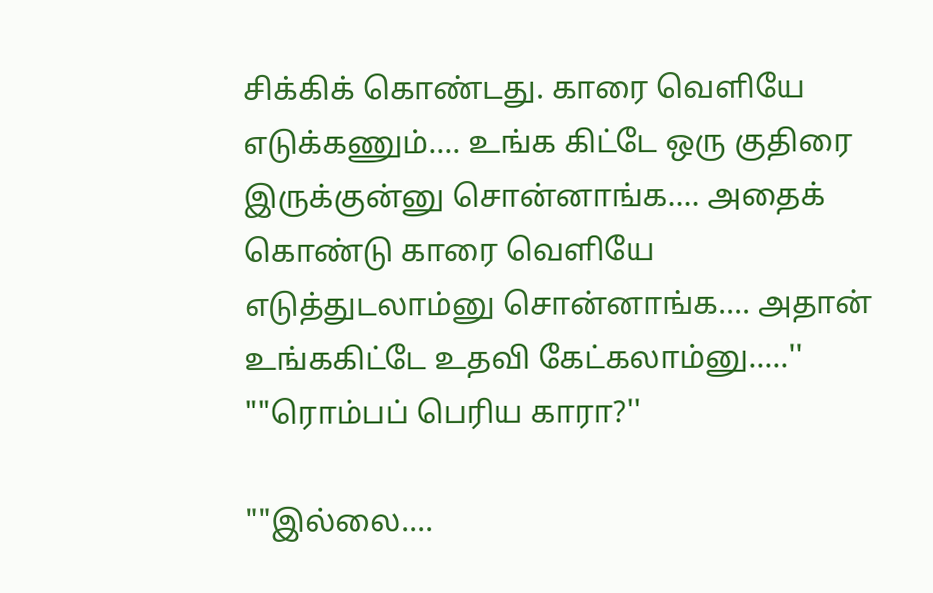சிக்கிக் கொண்டது. காரை வெளியே எடுக்கணும்.... உங்க கிட்டே ஒரு குதிரை இருக்குன்னு சொன்னாங்க.... அதைக் கொண்டு காரை வெளியே எடுத்துடலாம்னு சொன்னாங்க.... அதான் உங்ககிட்டே உதவி கேட்கலாம்னு.....''
""ரொம்பப் பெரிய காரா?''

""இல்லை....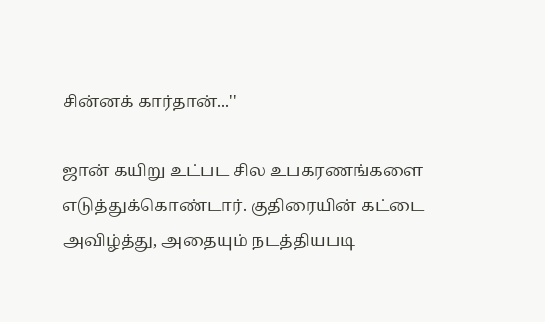சின்னக் கார்தான்...''

ஜான் கயிறு உட்பட சில உபகரணங்களை எடுத்துக்கொண்டார். குதிரையின் கட்டை அவிழ்த்து, அதையும் நடத்தியபடி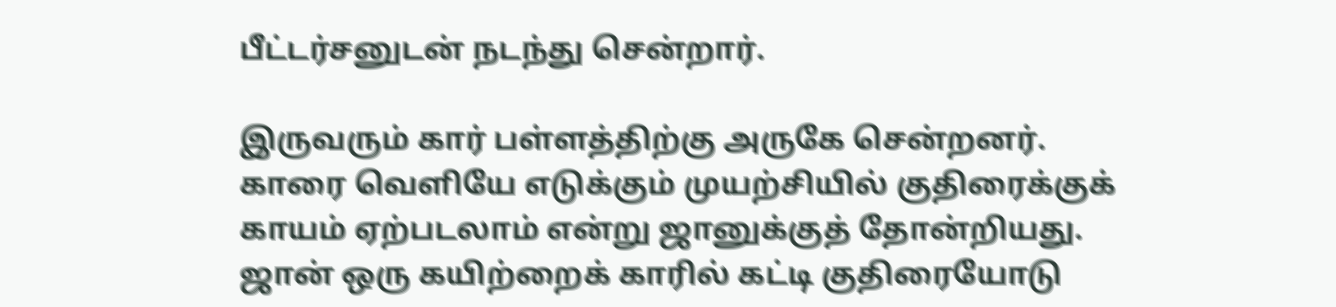பீட்டர்சனுடன் நடந்து சென்றார்.

இருவரும் கார் பள்ளத்திற்கு அருகே சென்றனர். காரை வெளியே எடுக்கும் முயற்சியில் குதிரைக்குக் காயம் ஏற்படலாம் என்று ஜானுக்குத் தோன்றியது. ஜான் ஒரு கயிற்றைக் காரில் கட்டி குதிரையோடு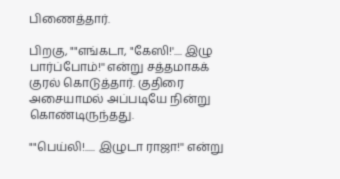பிணைத்தார்.

பிறகு, ""எங்கடா, "கேஸி!'.... இழு பார்ப்போம்!'' என்று சத்தமாகக் குரல் கொடுத்தார். குதிரை அசையாமல் அப்படியே நின்று கொண்டிருந்தது.

""பெய்லி!..... இழுடா ராஜா!'' என்று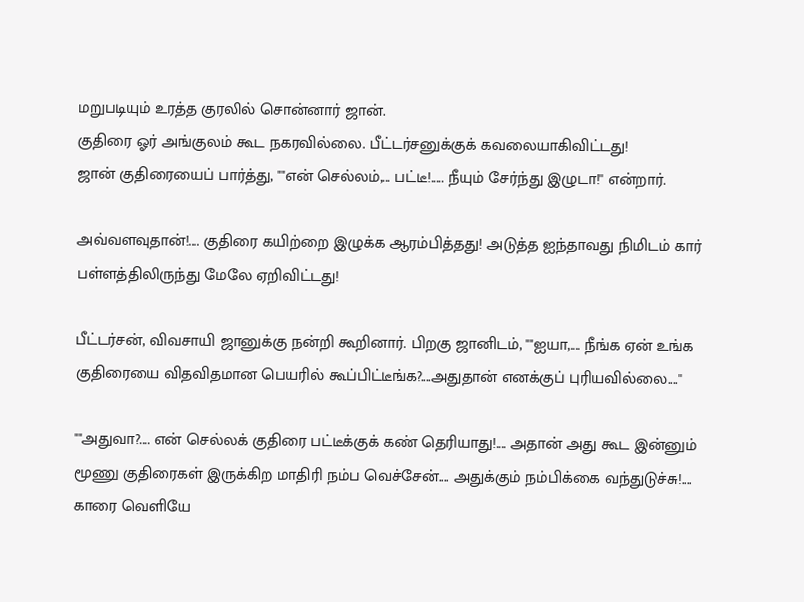மறுபடியும் உரத்த குரலில் சொன்னார் ஜான்.
குதிரை ஓர் அங்குலம் கூட நகரவில்லை. பீட்டர்சனுக்குக் கவலையாகிவிட்டது!
ஜான் குதிரையைப் பார்த்து, ""என் செல்லம்,... பட்டீ!..... நீயும் சேர்ந்து இழுடா!'' என்றார்.

அவ்வளவுதான்!.... குதிரை கயிற்றை இழுக்க ஆரம்பித்தது! அடுத்த ஐந்தாவது நிமிடம் கார் பள்ளத்திலிருந்து மேலே ஏறிவிட்டது!

பீட்டர்சன், விவசாயி ஜானுக்கு நன்றி கூறினார். பிறகு ஜானிடம், ""ஐயா,.... நீங்க ஏன் உங்க குதிரையை விதவிதமான பெயரில் கூப்பிட்டீங்க?....அதுதான் எனக்குப் புரியவில்லை....''

""அதுவா?.... என் செல்லக் குதிரை பட்டீக்குக் கண் தெரியாது!.... அதான் அது கூட இன்னும் மூணு குதிரைகள் இருக்கிற மாதிரி நம்ப வெச்சேன்.... அதுக்கும் நம்பிக்கை வந்துடுச்சு!.... காரை வெளியே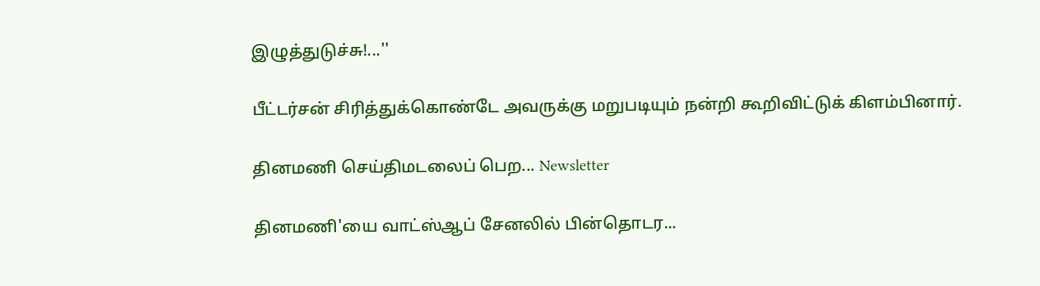இழுத்துடுச்சு!...''

பீட்டர்சன் சிரித்துக்கொண்டே அவருக்கு மறுபடியும் நன்றி கூறிவிட்டுக் கிளம்பினார்.

தினமணி செய்திமடலைப் பெற... Newsletter

தினமணி'யை வாட்ஸ்ஆப் சேனலில் பின்தொடர...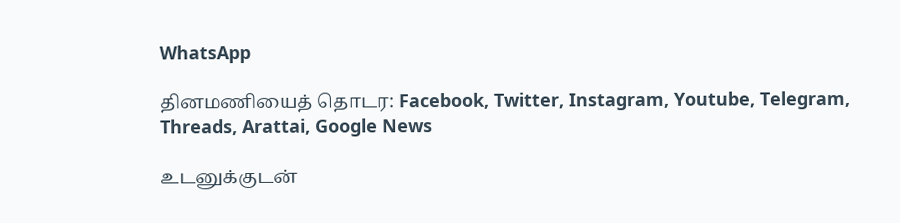WhatsApp

தினமணியைத் தொடர: Facebook, Twitter, Instagram, Youtube, Telegram, Threads, Arattai, Google News

உடனுக்குடன்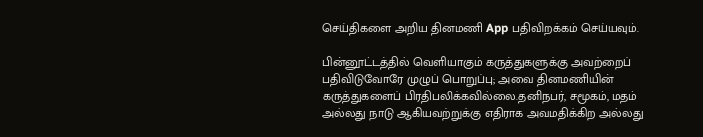செய்திகளை அறிய தினமணி App பதிவிறக்கம் செய்யவும்.

பின்னூட்டத்தில் வெளியாகும் கருத்துகளுக்கு அவற்றைப் பதிவிடுவோரே முழுப் பொறுப்பு; அவை தினமணியின் கருத்துகளைப் பிரதிபலிக்கவில்லை.தனிநபர், சமூகம், மதம் அல்லது நாடு ஆகியவற்றுக்கு எதிராக அவமதிக்கிற அல்லது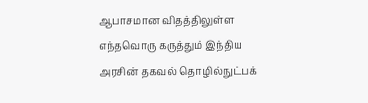ஆபாசமான விதத்திலுள்ள எந்தவொரு கருத்தும் இந்திய அரசின் தகவல் தொழில்நுட்பக்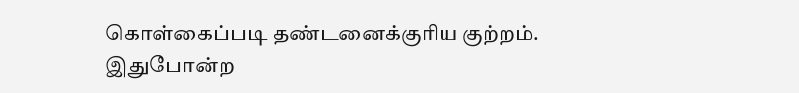கொள்கைப்படி தண்டனைக்குரிய குற்றம். இதுபோன்ற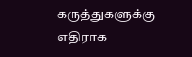கருத்துகளுக்கு எதிராக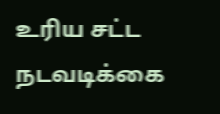உரிய சட்ட நடவடிக்கை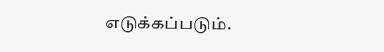எடுக்கப்படும்.